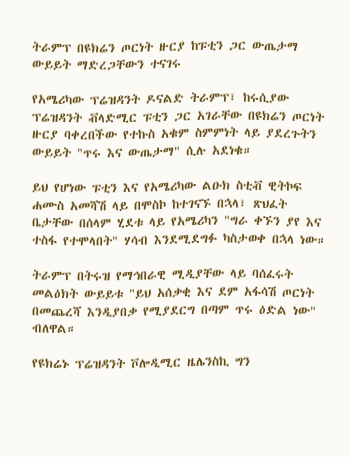ትራምፕ በዩክሬን ጦርነት ዙርያ ከፑቲን ጋር ውጤታማ ውይይት ማድረጋቸውን ተናገሩ

የአሜሪካው ፕሬዝዳንት ዶናልድ ትራምፕ፣ ከሩሲያው ፕሬዝዳንት ቭላድሚር ፑቲን ጋር አገራቸው በዩክሬን ጦርነት ዙርያ ባቀረበችው የተኩስ አቁም ስምምነት ላይ ያደረጉትን ውይይት "ጥሩ እና ውጤታማ" ሲሉ አደነቁ።

ይህ የሆነው ፑቲን እና የአሜሪካው ልዑክ ስቲቭ ዊትኮፍ ሐሙስ አመሻሽ ላይ በሞስኮ ከተገናኙ በኋላ፣ ጽህፈት ቤታቸው በሰላም ሂደቱ ላይ የአሜሪካን "ግራ ቀኙን ያየ እና ተስፋ የተሞላበት" ሃሳብ እንደሚደግፉ ካስታወቀ በኋላ ነው።

ትራምፕ በትሩዝ የማኅበራዊ ሚዲያቸው ላይ ባሰፈሩት መልዕክት ውይይቱ "ይህ አሰቃቂ እና ደም አፋሳሽ ጦርነት በመጨረሻ እንዲያበቃ የሚያደርግ በጣም ጥሩ ዕድል ነው" ብለዋል።

የዩክሬኑ ፕሬዝዳንት ቮሎዲሚር ዜሌንስኪ ግን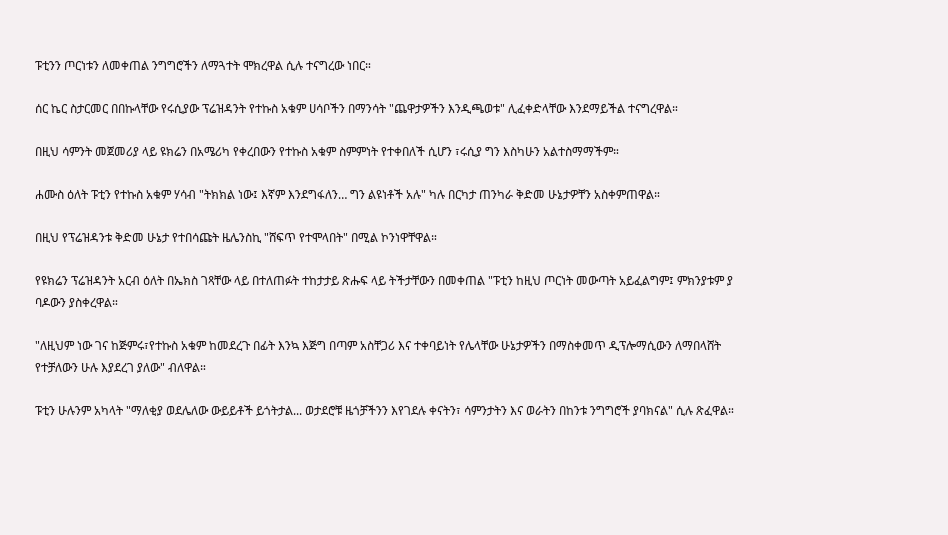ፑቲንን ጦርነቱን ለመቀጠል ንግግሮችን ለማጓተት ሞክረዋል ሲሉ ተናግረው ነበር።

ሰር ኬር ስታርመር በበኩላቸው የሩሲያው ፕሬዝዳንት የተኩስ አቁም ሀሳቦችን በማንሳት "ጨዋታዎችን እንዲጫወቱ" ሊፈቀድላቸው እንደማይችል ተናግረዋል።

በዚህ ሳምንት መጀመሪያ ላይ ዩክሬን በአሜሪካ የቀረበውን የተኩስ አቁም ስምምነት የተቀበለች ሲሆን ፣ሩሲያ ግን እስካሁን አልተስማማችም።

ሐሙስ ዕለት ፑቲን የተኩስ አቁም ሃሳብ "ትክክል ነው፤ እኛም እንደግፋለን… ግን ልዩነቶች አሉ" ካሉ በርካታ ጠንካራ ቅድመ ሁኔታዎቸን አስቀምጠዋል።

በዚህ የፕሬዝዳንቱ ቅድመ ሁኔታ የተበሳጩት ዜሌንስኪ "ሸፍጥ የተሞላበት" በሚል ኮንነዋቸዋል።

የዩክሬን ፕሬዝዳንት አርብ ዕለት በኤክስ ገጻቸው ላይ በተለጠፉት ተከታታይ ጽሑፍ ላይ ትችታቸውን በመቀጠል "ፑቲን ከዚህ ጦርነት መውጣት አይፈልግም፤ ምክንያቱም ያ ባዶውን ያስቀረዋል።

"ለዚህም ነው ገና ከጅምሩ፣የተኩስ አቁም ከመደረጉ በፊት እንኳ እጅግ በጣም አስቸጋሪ እና ተቀባይነት የሌላቸው ሁኔታዎችን በማስቀመጥ ዲፕሎማሲውን ለማበላሸት የተቻለውን ሁሉ እያደረገ ያለው" ብለዋል።

ፑቲን ሁሉንም አካላት "ማለቂያ ወደሌለው ውይይቶች ይጎትታል... ወታደሮቹ ዜጎቻችንን እየገደሉ ቀናትን፣ ሳምንታትን እና ወራትን በከንቱ ንግግሮች ያባክናል" ሲሉ ጽፈዋል።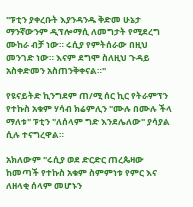"ፑቲን ያቀረቡት እያንዳንዱ ቅድመ ሁኔታ ማንኛውንም ዲፕሎማሲ ለመግታት የሚደረግ ሙከራ ብቻ ነው። ሩሲያ የምትሰራው በዚህ መንገድ ነው። እናም ደግሞ ስለዚህ ጉዳይ አስቀድመን አስጠንቅቀናል።"

የዩናይትድ ኪንግደም ጠ/ሚ ሰር ኪር የትራምፕን የተኩስ አቁም ሃሳብ ክሬምሊን "ሙሉ በሙሉ ችላ ማለቱ" ፑቲን "ለሰላም ግድ እንደሌለው" ያሳያል ሲሉ ተናግረዋል።

አክለውም "ሩሲያ ወደ ድርድር ጠረጴዛው ከመጣች የተኩስ አቁም ስምምነቱ የምር እና ለዘላቂ ሰላም መሆኑን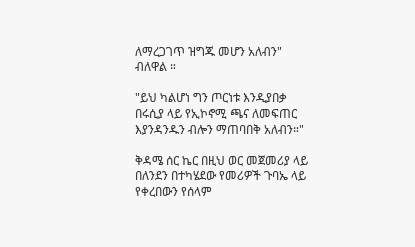ለማረጋገጥ ዝግጁ መሆን አለብን" ብለዋል ።

"ይህ ካልሆነ ግን ጦርነቱ እንዲያበቃ በሩሲያ ላይ የኢኮኖሚ ጫና ለመፍጠር እያንዳንዱን ብሎን ማጠባበቅ አለብን።"

ቅዳሜ ሰር ኬር በዚህ ወር መጀመሪያ ላይ በለንደን በተካሄደው የመሪዎች ጉባኤ ላይ የቀረበውን የሰላም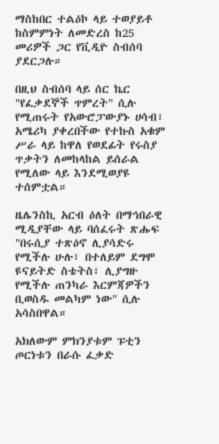ማስከበር ተልዕኮ ላይ ተወያይቶ ከስምምነት ለመድረስ ከ25 መሪዎች ጋር የቪዲዮ ስብሰባ ያደርጋሉ።

በዚህ ስብሰባ ላይ ሰር ኬር "የፈቃደኞች ጥምረት" ሲሉ የሚጠሩት የአውሮፓውያኑ ሀሳብ፣ አሜሪካ ያቀረበችው የተኩስ አቁም ሥራ ላይ ከዋለ የወደፊት የሩስያ ጥቃትን ለመከላከል ይሰራል የሚለው ላይ እንደሚወያዩ ተሰምቷል።

ዜሌንስኪ አርብ ዕለት በማኅበራዊ ሚዲያቸው ላይ ባሰፈሩት ጽሑፍ "በሩሲያ ተጽዕኖ ሊያሳድሩ የሚችሉ ሁሉ፣ በተለይም ደግሞ ዩናይትድ ስቴትስ፣ ሊያግዙ የሚችሉ ጠንካራ እርምጃዎችን ቢወስዱ መልካም ነው" ሲሉ አሳስበዋል።

አክለውም ምክንያቱም ፑቲን ጦርነቱን በራሱ ፈቃድ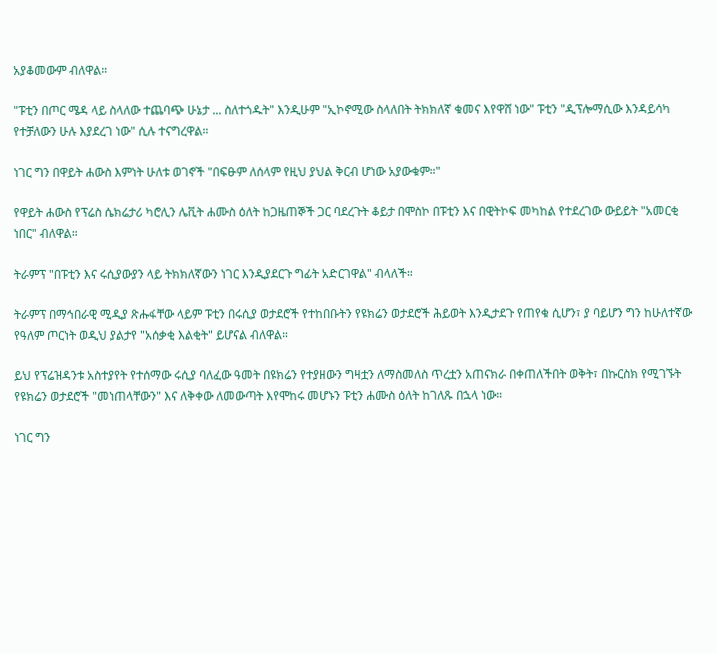አያቆመውም ብለዋል።

"ፑቲን በጦር ሜዳ ላይ ስላለው ተጨባጭ ሁኔታ ... ስለተጎዱት" እንዲሁም "ኢኮኖሚው ስላለበት ትክክለኛ ቁመና እየዋሸ ነው" ፑቲን "ዲፕሎማሲው እንዳይሳካ የተቻለውን ሁሉ እያደረገ ነው" ሲሉ ተናግረዋል።

ነገር ግን በዋይት ሐውስ እምነት ሁለቱ ወገኖች "በፍፁም ለሰላም የዚህ ያህል ቅርብ ሆነው አያውቁም።"

የዋይት ሐውስ የፕሬስ ሴክሬታሪ ካሮሊን ሌቪት ሐሙስ ዕለት ከጋዜጠኞች ጋር ባደረጉት ቆይታ በሞስኮ በፑቲን እና በዊትኮፍ መካከል የተደረገው ውይይት "አመርቂ ነበር" ብለዋል።

ትራምፕ "በፑቲን እና ሩሲያውያን ላይ ትክክለኛውን ነገር እንዲያደርጉ ግፊት አድርገዋል" ብላለች።

ትራምፕ በማኅበራዊ ሚዲያ ጽሑፋቸው ላይም ፑቲን በሩሲያ ወታደሮች የተከበቡትን የዩክሬን ወታደሮች ሕይወት እንዲታደጉ የጠየቁ ሲሆን፣ ያ ባይሆን ግን ከሁለተኛው የዓለም ጦርነት ወዲህ ያልታየ "አሰቃቂ እልቂት" ይሆናል ብለዋል።

ይህ የፕሬዝዳንቱ አስተያየት የተሰማው ሩሲያ ባለፈው ዓመት በዩክሬን የተያዘውን ግዛቷን ለማስመለስ ጥረቷን አጠናክራ በቀጠለችበት ወቅት፣ በኩርስክ የሚገኙት የዩክሬን ወታደሮች "መነጠላቸውን" እና ለቅቀው ለመውጣት እየሞከሩ መሆኑን ፑቲን ሐሙስ ዕለት ከገለጹ በኋላ ነው።

ነገር ግን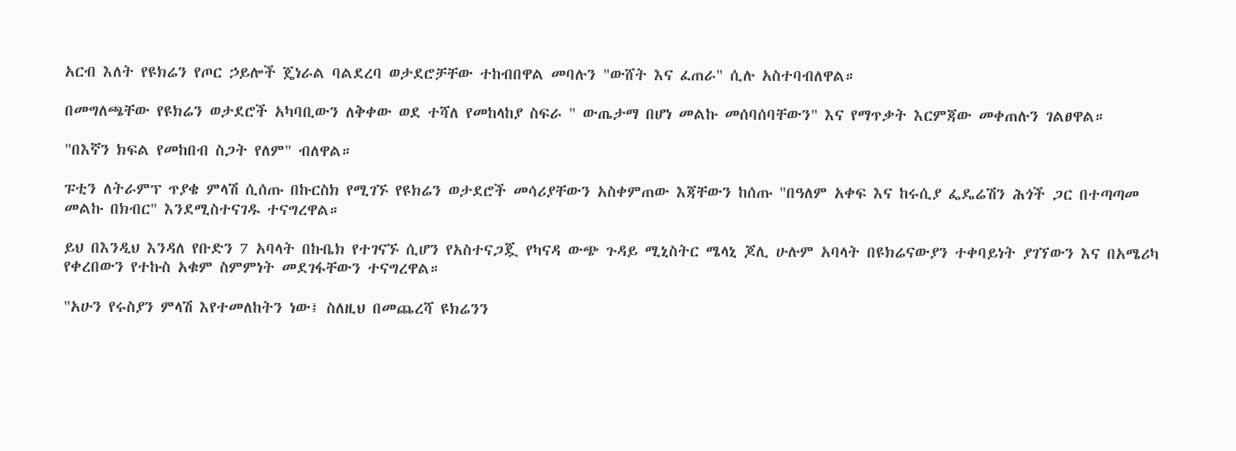አርብ እለት የዩክሬን የጦር ኃይሎች ጄነራል ባልደረባ ወታደሮቻቸው ተከብበዋል መባሉን "ውሸት እና ፈጠራ" ሲሉ አስተባብለዋል።

በመግለጫቸው የዩክሬን ወታደሮች አካባቢውን ለቅቀው ወደ ተሻለ የመከላከያ ስፍራ " ውጤታማ በሆነ መልኩ መሰባሰባቸውን" እና የማጥቃት እርምጃው መቀጠሉን ገልፀዋል።

"በእኛን ክፍል የመከበብ ስጋት የለም" ብለዋል።

ፑቲን ለትራምፕ ጥያቄ ምላሽ ሲሰጡ በኩርስክ የሚገኙ የዩክሬን ወታደሮች መሳሪያቸውን አስቀምጠው እጃቸውን ከሰጡ "በዓለም አቀፍ እና ከሩሲያ ፌዴሬሽን ሕጎች ጋር በተጣጣመ መልኩ በክብር" እንደሚስተናገዱ ተናግረዋል።

ይህ በእንዲህ እንዳለ የቡድን 7 አባላት በኩቤክ የተገናኙ ሲሆን የአስተናጋጇ የካናዳ ውጭ ጉዳይ ሚኒስትር ሜላኒ ጆሊ ሁሉም አባላት በዩክሬናውያን ተቀባይነት ያገኘውን እና በአሜሪካ የቀረበውን የተኩስ አቁም ስምምነት መደገፋቸውን ተናግረዋል።

"አሁን የሩስያን ምላሽ እየተመለከትን ነው፤ ስለዚህ በመጨረሻ ዩክሬንን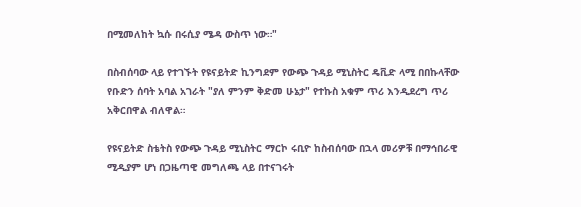በሚመለከት ኳሱ በሩሲያ ሜዳ ውስጥ ነው።"

በስብሰባው ላይ የተገኙት የዩናይትድ ኪንግደም የውጭ ጉዳይ ሚኒስትር ዴቪድ ላሚ በበኩላቸው የቡድን ሰባት አባል አገራት "ያለ ምንም ቅድመ ሁኔታ" የተኩስ አቁም ጥሪ እንዲደረግ ጥሪ አቅርበዋል ብለዋል።

የዩናይትድ ስቴትስ የውጭ ጉዳይ ሚኒስትር ማርኮ ሩቢዮ ከስብሰባው በኋላ መሪዎቹ በማኅበራዊ ሚዲያም ሆነ በጋዜጣዊ መግለጫ ላይ በተናገሩት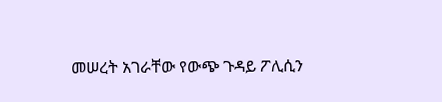መሠረት አገራቸው የውጭ ጉዳይ ፖሊሲን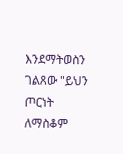እንደማትወስን ገልጸው "ይህን ጦርነት ለማስቆም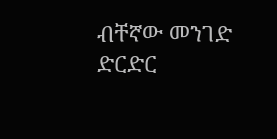ብቸኛው መንገድ ድርድር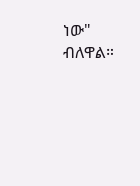ነው" ብለዋል።